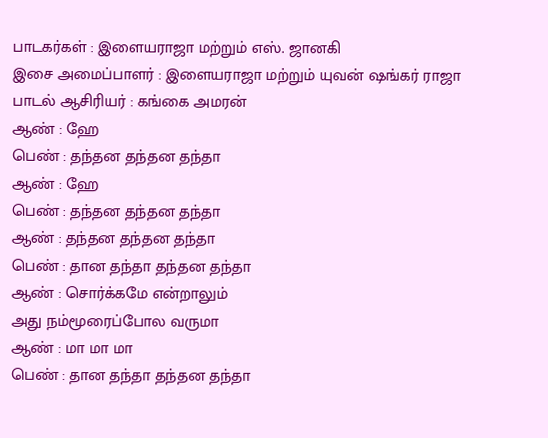பாடகர்கள் : இளையராஜா மற்றும் எஸ். ஜானகி
இசை அமைப்பாளர் : இளையராஜா மற்றும் யுவன் ஷங்கர் ராஜா
பாடல் ஆசிரியர் : கங்கை அமரன்
ஆண் : ஹே
பெண் : தந்தன தந்தன தந்தா
ஆண் : ஹே
பெண் : தந்தன தந்தன தந்தா
ஆண் : தந்தன தந்தன தந்தா
பெண் : தான தந்தா தந்தன தந்தா
ஆண் : சொர்க்கமே என்றாலும்
அது நம்மூரைப்போல வருமா
ஆண் : மா மா மா
பெண் : தான தந்தா தந்தன தந்தா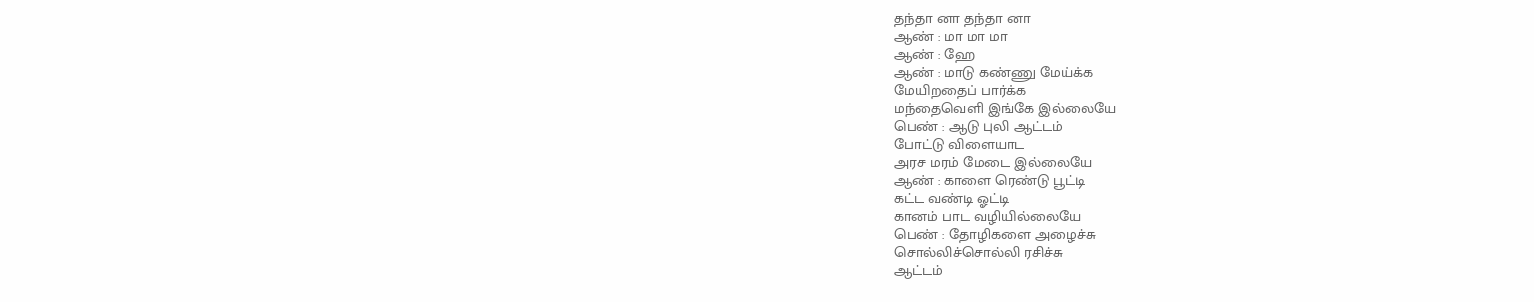தந்தா னா தந்தா னா
ஆண் : மா மா மா
ஆண் : ஹே
ஆண் : மாடு கண்ணு மேய்க்க
மேயிறதைப் பார்க்க
மந்தைவெளி இங்கே இல்லையே
பெண் : ஆடு புலி ஆட்டம்
போட்டு விளையாட
அரச மரம் மேடை இல்லையே
ஆண் : காளை ரெண்டு பூட்டி
கட்ட வண்டி ஓட்டி
கானம் பாட வழியில்லையே
பெண் : தோழிகளை அழைச்சு
சொல்லிச்சொல்லி ரசிச்சு
ஆட்டம்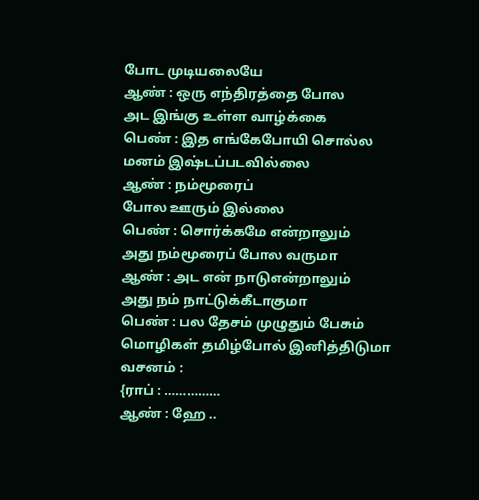போட முடியலையே
ஆண் : ஒரு எந்திரத்தை போல
அட இங்கு உள்ள வாழ்க்கை
பெண் : இத எங்கேபோயி சொல்ல
மனம் இஷ்டப்படவில்லை
ஆண் : நம்மூரைப்
போல ஊரும் இல்லை
பெண் : சொர்க்கமே என்றாலும்
அது நம்மூரைப் போல வருமா
ஆண் : அட என் நாடுஎன்றாலும்
அது நம் நாட்டுக்கீடாகுமா
பெண் : பல தேசம் முழுதும் பேசும்
மொழிகள் தமிழ்போல் இனித்திடுமா
வசனம் :
{ராப் : ……………
ஆண் : ஹே ..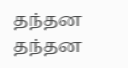தந்தன தந்தன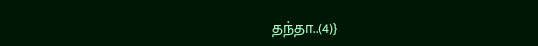தந்தா..(4)}